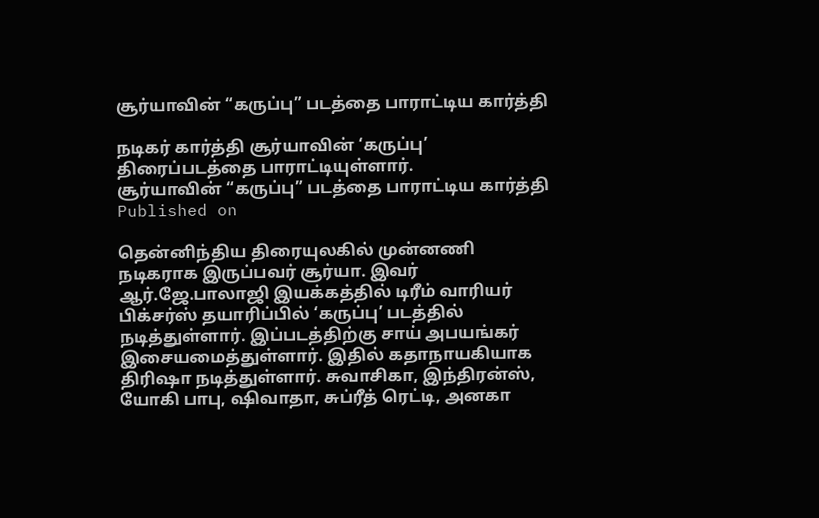சூர்யாவின் “கருப்பு” படத்தை பாராட்டிய கார்த்தி

நடிகர் கார்த்தி சூர்யாவின் ‘கருப்பு’ திரைப்படத்தை பாராட்டியுள்ளார்.
சூர்யாவின் “கருப்பு” படத்தை பாராட்டிய கார்த்தி
Published on

தென்னிந்திய திரையுலகில் முன்னணி நடிகராக இருப்பவர் சூர்யா. இவர் ஆர்.ஜே.பாலாஜி இயக்கத்தில் டிரீம் வாரியர் பிக்சர்ஸ் தயாரிப்பில் ‘கருப்பு’ படத்தில் நடித்துள்ளார். இப்படத்திற்கு சாய் அபயங்கர் இசையமைத்துள்ளார். இதில் கதாநாயகியாக திரிஷா நடித்துள்ளார். சுவாசிகா, இந்திரன்ஸ், யோகி பாபு, ஷிவாதா, சுப்ரீத் ரெட்டி, அனகா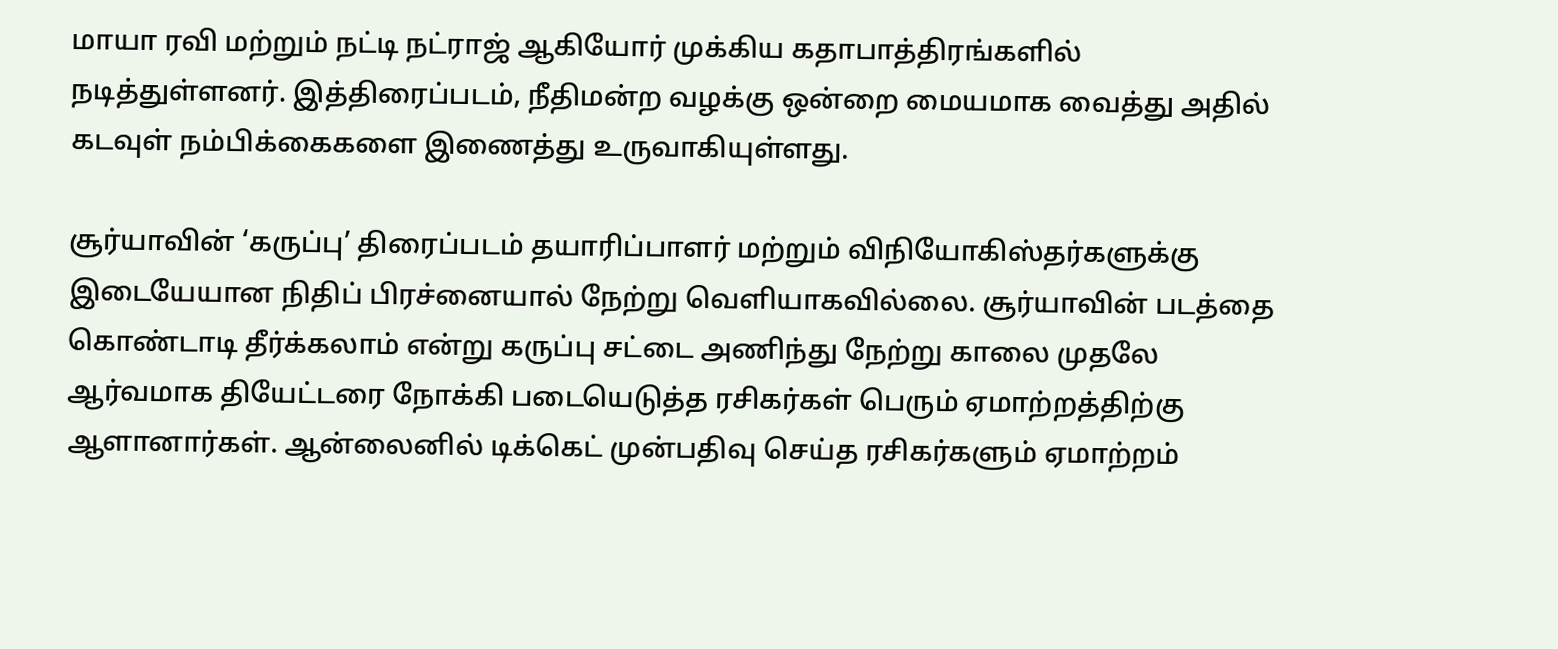மாயா ரவி மற்றும் நட்டி நட்ராஜ் ஆகியோர் முக்கிய கதாபாத்திரங்களில் நடித்துள்ளனர். இத்திரைப்படம், நீதிமன்ற வழக்கு ஒன்றை மையமாக வைத்து அதில் கடவுள் நம்பிக்கைகளை இணைத்து உருவாகியுள்ளது.

சூர்யாவின் ‘கருப்பு’ திரைப்படம் தயாரிப்பாளர் மற்றும் விநியோகிஸ்தர்களுக்கு இடையேயான நிதிப் பிரச்னையால் நேற்று வெளியாகவில்லை. சூர்யாவின் படத்தை கொண்டாடி தீர்க்கலாம் என்று கருப்பு சட்டை அணிந்து நேற்று காலை முதலே ஆர்வமாக தியேட்டரை நோக்கி படையெடுத்த ரசிகர்கள் பெரும் ஏமாற்றத்திற்கு ஆளானார்கள். ஆன்லைனில் டிக்கெட் முன்பதிவு செய்த ரசிகர்களும் ஏமாற்றம்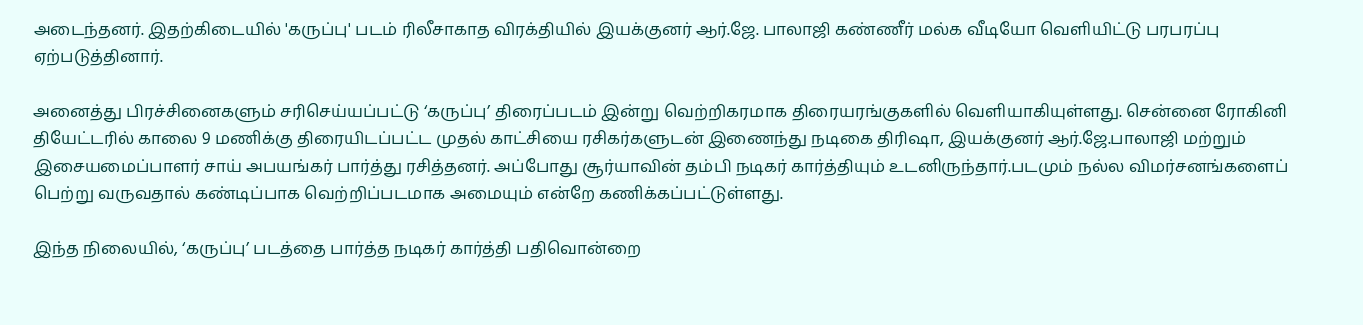அடைந்தனர். இதற்கிடையில் 'கருப்பு' படம் ரிலீசாகாத விரக்தியில் இயக்குனர் ஆர்.ஜே. பாலாஜி கண்ணீர் மல்க வீடியோ வெளியிட்டு பரபரப்பு ஏற்படுத்தினார்.

அனைத்து பிரச்சினைகளும் சரிசெய்யப்பட்டு ‘கருப்பு’ திரைப்படம் இன்று வெற்றிகரமாக திரையரங்குகளில் வெளியாகியுள்ளது. சென்னை ரோகினி தியேட்டரில் காலை 9 மணிக்கு திரையிடப்பட்ட முதல் காட்சியை ரசிகர்களுடன் இணைந்து நடிகை திரிஷா, இயக்குனர் ஆர்.ஜே.பாலாஜி மற்றும் இசையமைப்பாளர் சாய் அபயங்கர் பார்த்து ரசித்தனர். அப்போது சூர்யாவின் தம்பி நடிகர் கார்த்தியும் உடனிருந்தார்.படமும் நல்ல விமர்சனங்களைப் பெற்று வருவதால் கண்டிப்பாக வெற்றிப்படமாக அமையும் என்றே கணிக்கப்பட்டுள்ளது.

இந்த நிலையில், ‘கருப்பு’ படத்தை பார்த்த நடிகர் கார்த்தி பதிவொன்றை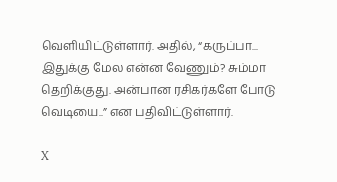வெளியிட்டுள்ளார். அதில், “கருப்பா... இதுக்கு மேல என்ன வேணும்? சும்மா தெறிக்குது. அன்பான ரசிகர்களே போடு வெடியை..” என பதிவிட்டுள்ளார்.

X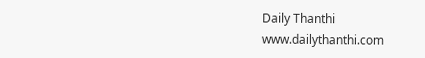Daily Thanthi
www.dailythanthi.com